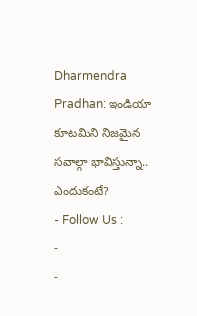Dharmendra Pradhan: ఇండియా కూటమిని నిజమైన సవాల్గా భావిస్తున్నా.. ఎందుకంటే?
- Follow Us :
-
-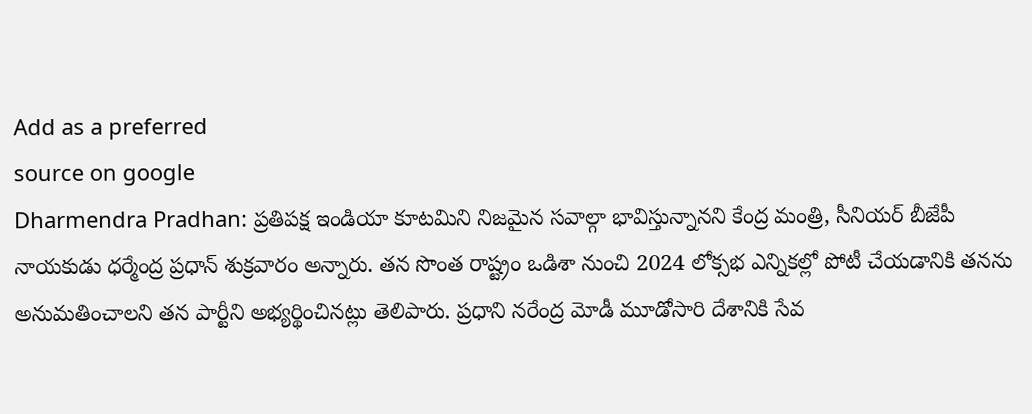Add as a preferred
source on google
Dharmendra Pradhan: ప్రతిపక్ష ఇండియా కూటమిని నిజమైన సవాల్గా భావిస్తున్నానని కేంద్ర మంత్రి, సీనియర్ బీజేపీ నాయకుడు ధర్మేంద్ర ప్రధాన్ శుక్రవారం అన్నారు. తన సొంత రాష్ట్రం ఒడిశా నుంచి 2024 లోక్సభ ఎన్నికల్లో పోటీ చేయడానికి తనను అనుమతించాలని తన పార్టీని అభ్యర్థించినట్లు తెలిపారు. ప్రధాని నరేంద్ర మోడీ మూడోసారి దేశానికి సేవ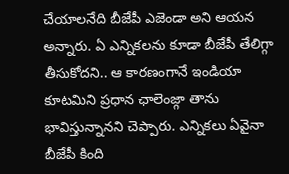చేయాలనేది బీజేపీ ఎజెండా అని ఆయన అన్నారు. ఏ ఎన్నికలను కూడా బీజేపీ తేలిగ్గా తీసుకోదని.. ఆ కారణంగానే ఇండియా కూటమిని ప్రధాన ఛాలెంజ్గా తాను భావిస్తున్నానని చెప్పారు. ఎన్నికలు ఏవైనా బీజేపీ కింది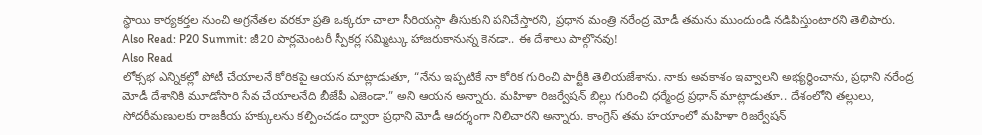స్థాయి కార్యకర్తల నుంచి అగ్రనేతల వరకూ ప్రతి ఒక్కరూ చాలా సీరియస్గా తీసుకుని పనిచేస్తారని, ప్రధాన మంత్రి నరేంద్ర మోడీ తమను ముందుండి నడిపిస్తుంటారని తెలిపారు.
Also Read: P20 Summit: జీ20 పార్లమెంటరీ స్పీకర్ల సమ్మిట్కు హాజరుకానున్న కెనడా.. ఈ దేశాలు పాల్గొనవు!
Also Read
లోక్సభ ఎన్నికల్లో పోటీ చేయాలనే కోరికపై ఆయన మాట్లాడుతూ, “నేను ఇప్పటికే నా కోరిక గురించి పార్టీకి తెలియజేశాను. నాకు అవకాశం ఇవ్వాలని అభ్యర్థించాను, ప్రధాని నరేంద్ర మోడీ దేశానికి మూడోసారి సేవ చేయాలనేది బీజేపీ ఎజెండా.” అని ఆయన అన్నారు. మహిళా రిజర్వేషన్ బిల్లు గురించి ధర్మేంద్ర ప్రధాన్ మాట్లాడుతూ.. దేశంలోని తల్లులు, సోదరీమణులకు రాజకీయ హక్కులను కల్పించడం ద్వారా ప్రధాని మోడీ ఆదర్శంగా నిలిచారని అన్నారు. కాంగ్రెస్ తమ హయాంలో మహిళా రిజర్వేషన్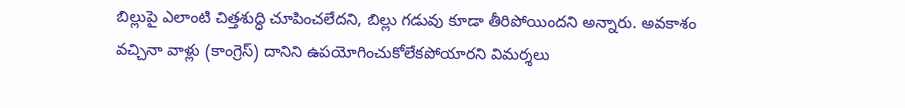బిల్లుపై ఎలాంటి చిత్తశుద్ధి చూపించలేదని, బిల్లు గడువు కూడా తీరిపోయిందని అన్నారు. అవకాశం వచ్చినా వాళ్లు (కాంగ్రెస్) దానిని ఉపయోగించుకోలేకపోయారని విమర్శలు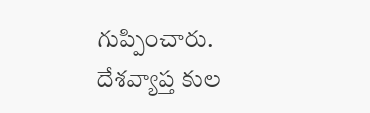గుప్పించారు.
దేశవ్యాప్త కుల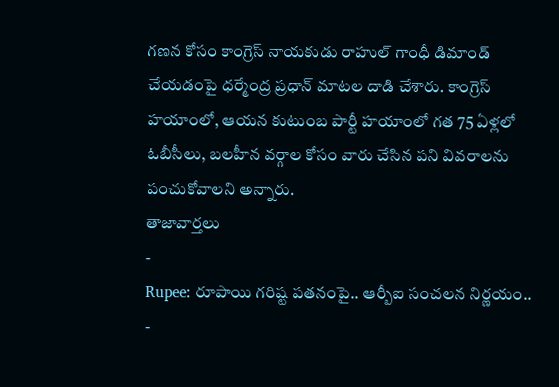గణన కోసం కాంగ్రెస్ నాయకుడు రాహుల్ గాంధీ డిమాండ్ చేయడంపై ధర్మేంద్ర ప్రధాన్ మాటల దాడి చేశారు. కాంగ్రెస్ హయాంలో, ఆయన కుటుంబ పార్టీ హయాంలో గత 75 ఏళ్లలో ఓబీసీలు, బలహీన వర్గాల కోసం వారు చేసిన పని వివరాలను పంచుకోవాలని అన్నారు.
తాజావార్తలు
-
Rupee: రూపాయి గరిష్ట పతనంపై.. ఆర్బీఐ సంచలన నిర్ణయం..
-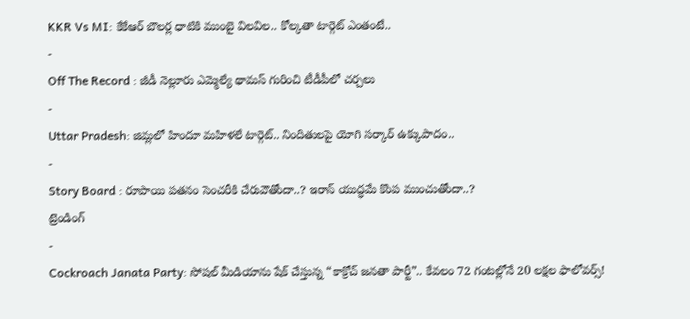KKR Vs MI: కేకేఆర్ బౌలర్ల ధాటికి ముంబై విలవిల.. కోల్కతా టార్గెట్ ఎంతంటే..
-
Off The Record : జీడీ నెల్లూరు ఎమ్మెల్యే థామస్ గురించి టీడీపీలో చర్చలు
-
Uttar Pradesh: జిమ్లలో హిందూ మహిళలే టార్గెట్.. నిందితులపై యోగి సర్కార్ ఉక్కుపాదం..
-
Story Board : రూపాయి పతనం సెంచరీకి చేరువౌతోందా..? ఇరాన్ యుద్ధమే కొంప ముంచుతోందా..?
ట్రెండింగ్
-
Cockroach Janata Party: సోషల్ మీడియాను షేక్ చేస్తున్న “కాక్రోచ్ జనతా పార్టీ”.. కేవలం 72 గంటల్లోనే 20 లక్షల ఫాలోవర్స్!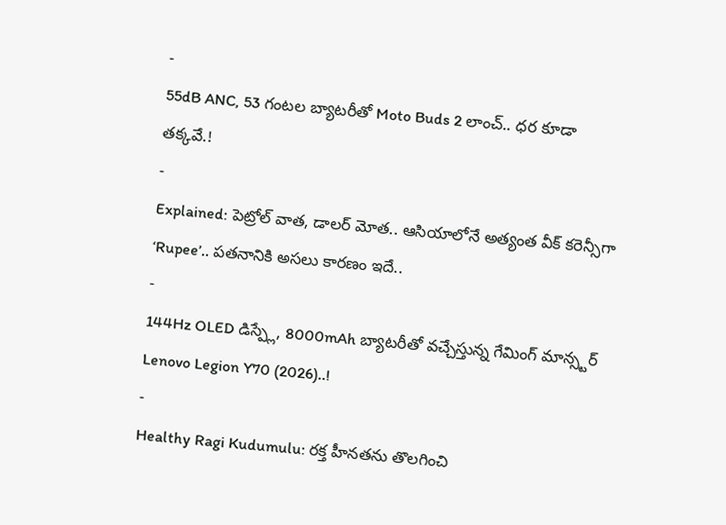-
55dB ANC, 53 గంటల బ్యాటరీతో Moto Buds 2 లాంచ్.. ధర కూడా తక్కవే.!
-
Explained: పెట్రోల్ వాత, డాలర్ మోత.. ఆసియాలోనే అత్యంత వీక్ కరెన్సీగా ‘Rupee’.. పతనానికి అసలు కారణం ఇదే..
-
144Hz OLED డిస్ప్లే, 8000mAh బ్యాటరీతో వచ్చేస్తున్న గేమింగ్ మాన్స్టర్ Lenovo Legion Y70 (2026)..!
-
Healthy Ragi Kudumulu: రక్త హీనతను తొలగించి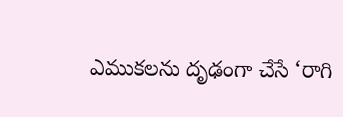ఎముకలను దృఢంగా చేసే ‘రాగి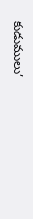కుడుములు’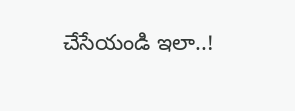చేసేయండి ఇలా..!